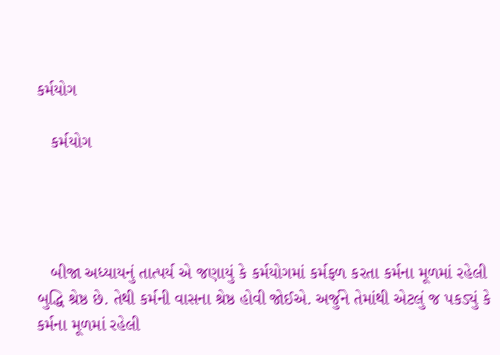કર્મયોગ

   કર્મયોગ




   બીજા અધ્યાયનું તાત્પર્ય એ જણાયું કે કર્મયોગમાં કર્મફળ કરતા કર્મના મૂળમાં રહેલી બુદ્ધિ શ્રેષ્ઠ છે. તેથી કર્મની વાસના શ્રેષ્ઠ હોવી જોઈએ. અર્જુને તેમાંથી એટલું જ પકડ્યું કે કર્મના મૂળમાં રહેલી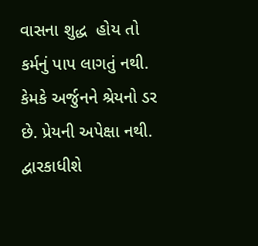વાસના શુદ્ધ  હોય તો કર્મનું પાપ લાગતું નથી. કેમકે અર્જુનને શ્રેયનો ડર છે. પ્રેયની અપેક્ષા નથી. દ્વારકાધીશે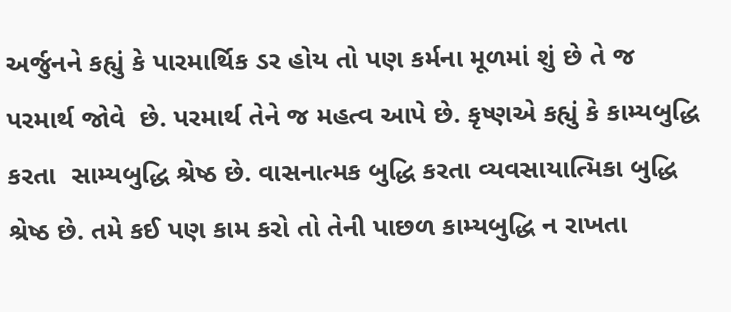અર્જુનને કહ્યું કે પારમાર્થિક ડર હોય તો પણ કર્મના મૂળમાં શું છે તે જ પરમાર્થ જોવે  છે. પરમાર્થ તેને જ મહત્વ આપે છે. કૃષ્ણએ કહ્યું કે કામ્યબુદ્ધિ કરતા  સામ્યબુદ્ધિ શ્રેષ્ઠ છે. વાસનાત્મક બુદ્ધિ કરતા વ્યવસાયાત્મિકા બુદ્ધિ શ્રેષ્ઠ છે. તમે કઈ પણ કામ કરો તો તેની પાછળ કામ્યબુદ્ધિ ન રાખતા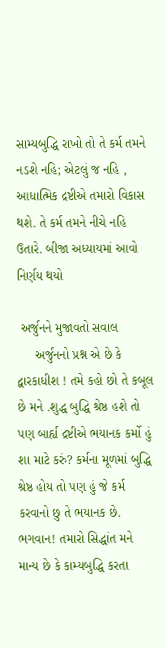સામ્યબુદ્ધિ રાખો તો તે કર્મ તમને નડશે નહિ; એટલું જ નહિ , આધાત્મિક દ્રષ્ટીએ તમારો વિકાસ થશે. તે કર્મ તમને નીચે નહિ ઉતારે. બીજા અધ્યાયમાં આવો નિર્ણય થયો

 અર્જુનને મુજાવતો સવાલ
     અર્જુનનો પ્રશ્ન એ છે કે દ્વારકાધીશ ! તમે કહો છો તે કબૂલ  છે મને .શુદ્ધ બુદ્ધિ શ્રેષ્ઠ હશે તો પણ બાર્હ્ય દ્રષ્ટીએ ભયાનક કર્મો હું શા માટે કરું? કર્મના મૂળમાં બુદ્ધિ શ્રેષ્ઠ હોય તો પણ હું જે કર્મ કરવાનો છુ તે ભયાનક છે. ભગવાન! તમારો સિદ્ધાંત મને માન્ય છે કે કામ્યબુદ્ધિ કરતા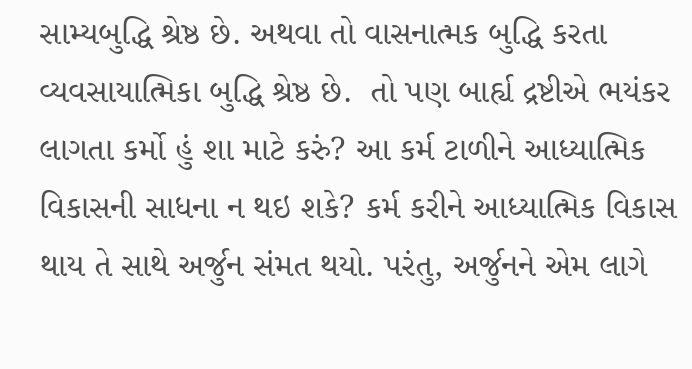સામ્યબુદ્ધિ શ્રેષ્ઠ છે. અથવા તો વાસનાત્મક બુદ્ધિ કરતા વ્યવસાયાત્મિકા બુદ્ધિ શ્રેષ્ઠ છે.  તો પણ બાર્હ્ય દ્રષ્ટીએ ભયંકર લાગતા કર્મો હું શા માટે કરું? આ કર્મ ટાળીને આધ્યાત્મિક વિકાસની સાધના ન થઇ શકે? કર્મ કરીને આધ્યાત્મિક વિકાસ થાય તે સાથે અર્જુન સંમત થયો. પરંતુ, અર્જુનને એમ લાગે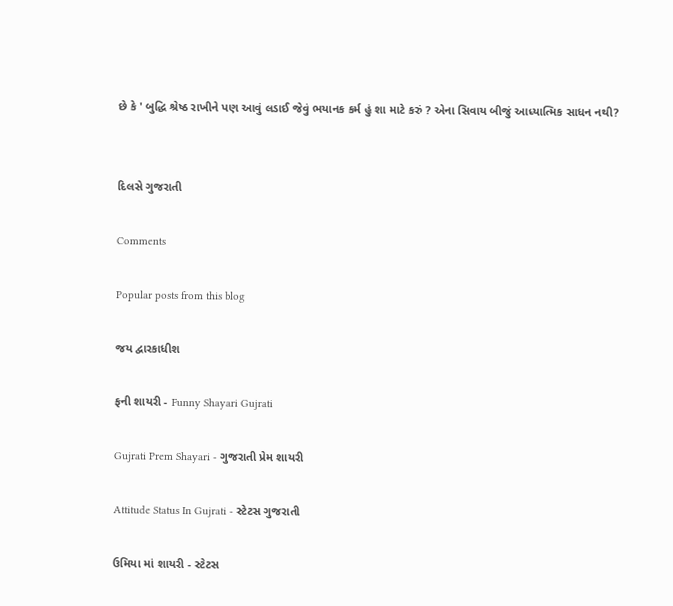છે કે ' બુદ્ધિ શ્રેષ્ઠ રાખીને પણ આવું લડાઈ જેવું ભયાનક કર્મ હું શા માટે કરું ? એના સિવાય બીજું આધ્યાત્મિક સાધન નથી?


દિલસે ગુજરાતી

Comments

Popular posts from this blog

જય દ્વારકાધીશ

ફની શાયરી - Funny Shayari Gujrati

Gujrati Prem Shayari - ગુજરાતી પ્રેમ શાયરી

Attitude Status In Gujrati - સ્ટેટસ ગુજરાતી

ઉમિયા માં શાયરી - સ્ટેટસ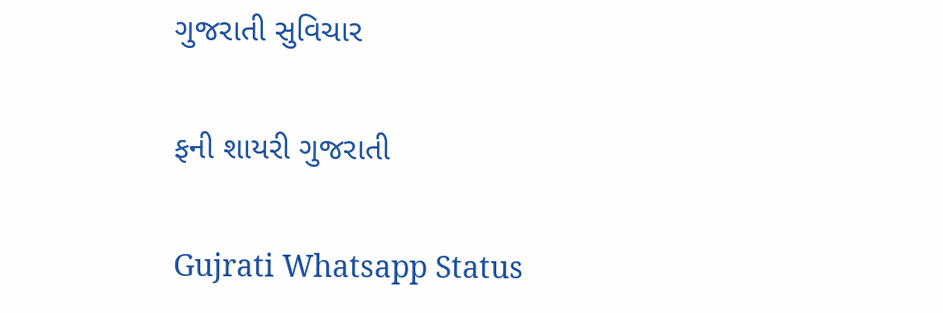ગુજરાતી સુવિચાર

ફની શાયરી ગુજરાતી

Gujrati Whatsapp Status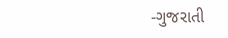-ગુજરાતી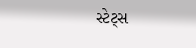સ્ટેટ્સ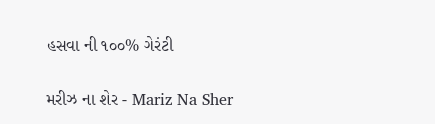હસવા ની ૧૦૦% ગેરંટી

મરીઝ ના શેર - Mariz Na Sher